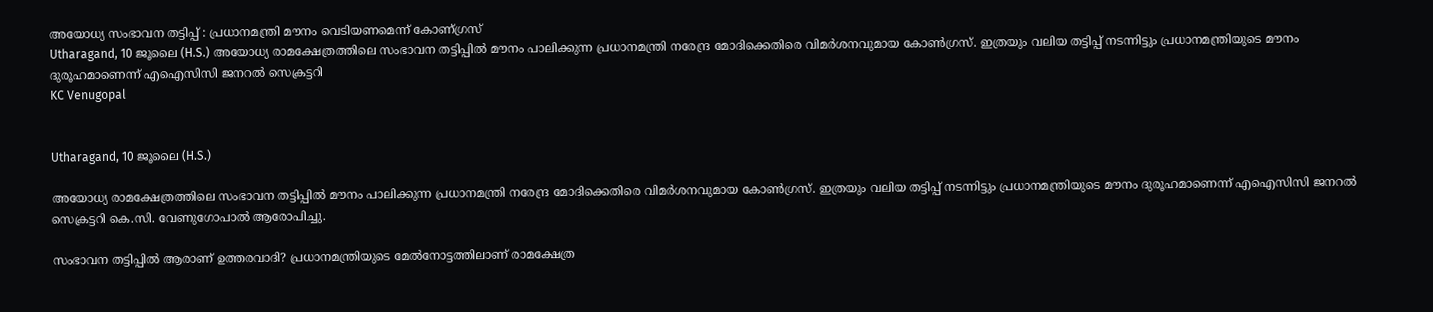അയോധ്യ സംഭാവന തട്ടിപ്പ് : പ്രധാനമന്ത്രി മൗനം വെടിയണമെന്ന് കോണ്ഗ്രസ്
Utharagand, 10 ജൂലൈ (H.S.) അയോധ്യ രാമക്ഷേത്രത്തിലെ സംഭാവന തട്ടിപ്പില്‍ മൗനം പാലിക്കുന്ന പ്രധാനമന്ത്രി നരേന്ദ്ര മോദിക്കെതിരെ വിമര്‍ശനവുമായ കോണ്‍ഗ്രസ്. ഇത്രയും വലിയ തട്ടിപ്പ് നടന്നിട്ടും പ്രധാനമന്ത്രിയുടെ മൗനം ദുരൂഹമാണെന്ന് എഐസിസി ജനറല്‍ സെക്രട്ടറി
KC Venugopal


Utharagand, 10 ജൂലൈ (H.S.)

അയോധ്യ രാമക്ഷേത്രത്തിലെ സംഭാവന തട്ടിപ്പില്‍ മൗനം പാലിക്കുന്ന പ്രധാനമന്ത്രി നരേന്ദ്ര മോദിക്കെതിരെ വിമര്‍ശനവുമായ കോണ്‍ഗ്രസ്. ഇത്രയും വലിയ തട്ടിപ്പ് നടന്നിട്ടും പ്രധാനമന്ത്രിയുടെ മൗനം ദുരൂഹമാണെന്ന് എഐസിസി ജനറല്‍ സെക്രട്ടറി കെ.സി. വേണുഗോപാല്‍ ആരോപിച്ചു.

സംഭാവന തട്ടിപ്പില്‍ ആരാണ് ഉത്തരവാദി? പ്രധാനമന്ത്രിയുടെ മേല്‍നോട്ടത്തിലാണ് രാമക്ഷേത്ര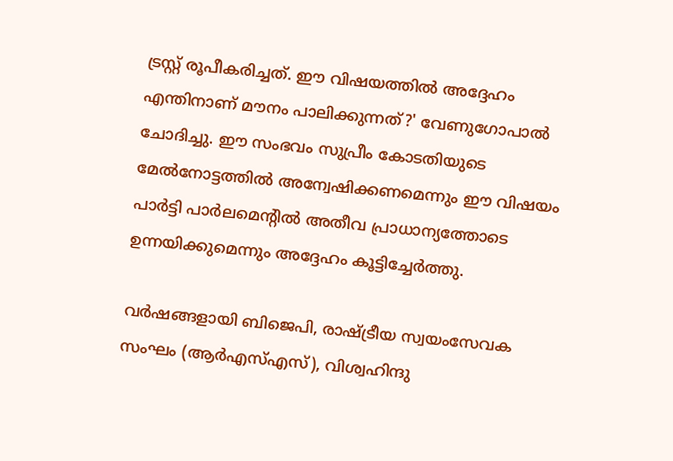ട്രസ്റ്റ് രൂപീകരിച്ചത്. ഈ വിഷയത്തില്‍ അദ്ദേഹം എന്തിനാണ് മൗനം പാലിക്കുന്നത്?' വേണുഗോപാല്‍ ചോദിച്ചു. ഈ സംഭവം സുപ്രീം കോടതിയുടെ മേല്‍നോട്ടത്തില്‍ അന്വേഷിക്കണമെന്നും ഈ വിഷയം പാര്‍ട്ടി പാര്‍ലമെന്റില്‍ അതീവ പ്രാധാന്യത്തോടെ ഉന്നയിക്കുമെന്നും അദ്ദേഹം കൂട്ടിച്ചേര്‍ത്തു.

വര്‍ഷങ്ങളായി ബിജെപി, രാഷ്ട്രീയ സ്വയംസേവക സംഘം (ആര്‍എസ്എസ്), വിശ്വഹിന്ദു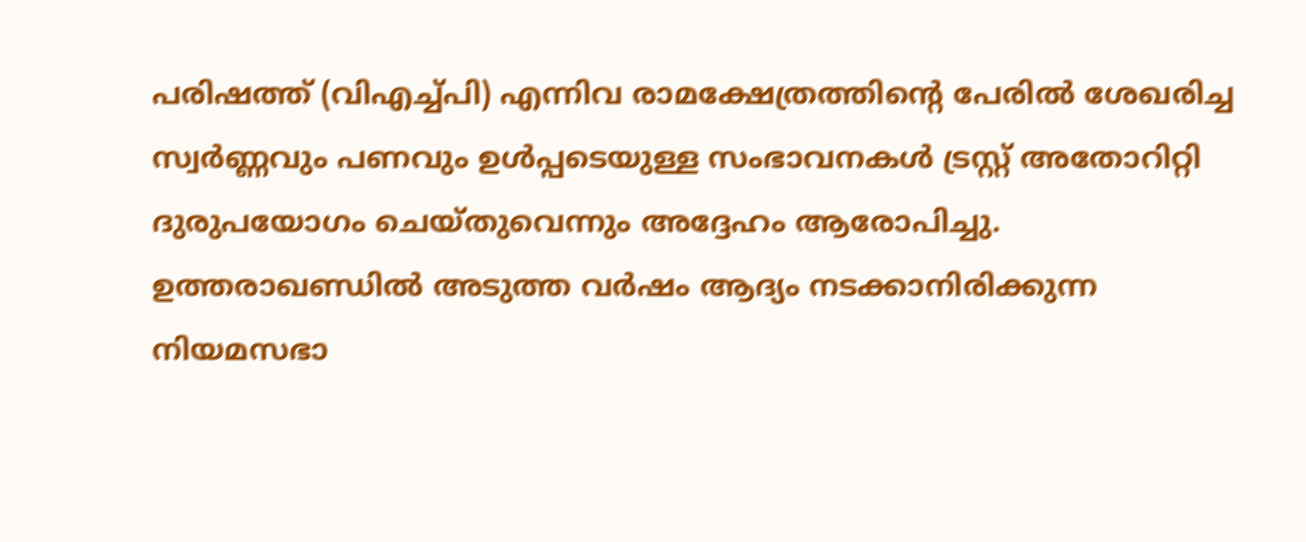പരിഷത്ത് (വിഎച്ച്പി) എന്നിവ രാമക്ഷേത്രത്തിന്റെ പേരില്‍ ശേഖരിച്ച സ്വര്‍ണ്ണവും പണവും ഉള്‍പ്പടെയുള്ള സംഭാവനകള്‍ ട്രസ്റ്റ് അതോറിറ്റി ദുരുപയോഗം ചെയ്തുവെന്നും അദ്ദേഹം ആരോപിച്ചു. ഉത്തരാഖണ്ഡില്‍ അടുത്ത വര്‍ഷം ആദ്യം നടക്കാനിരിക്കുന്ന നിയമസഭാ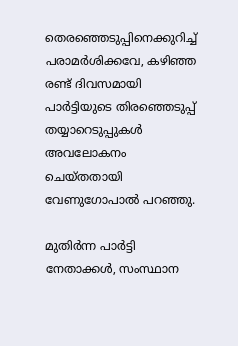തെരഞ്ഞെടുപ്പിനെക്കുറിച്ച് പരാമര്‍ശിക്കവേ, കഴിഞ്ഞ രണ്ട് ദിവസമായി പാര്‍ട്ടിയുടെ തിരഞ്ഞെടുപ്പ് തയ്യാറെടുപ്പുകള്‍ അവലോകനം ചെയ്തതായി വേണുഗോപാല്‍ പറഞ്ഞു.

മുതിര്‍ന്ന പാര്‍ട്ടി നേതാക്കള്‍, സംസ്ഥാന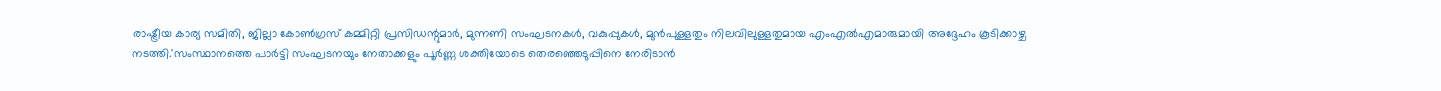രാഷ്ട്രീയ കാര്യ സമിതി, ജില്ലാ കോണ്‍ഗ്രസ് കമ്മിറ്റി പ്രസിഡന്റുമാര്‍, മുന്നണി സംഘടനകള്‍, വകുപ്പുകള്‍, മുന്‍പുള്ളതും നിലവിലുള്ളതുമായ എംഎല്‍എമാരുമായി അദ്ദേഹം കൂടിക്കാഴ്ച നടത്തി.'സംസ്ഥാനത്തെ പാര്‍ട്ടി സംഘടനയും നേതാക്കളും പൂര്‍ണ്ണ ശക്തിയോടെ തെരഞ്ഞെടുപ്പിനെ നേരിടാന്‍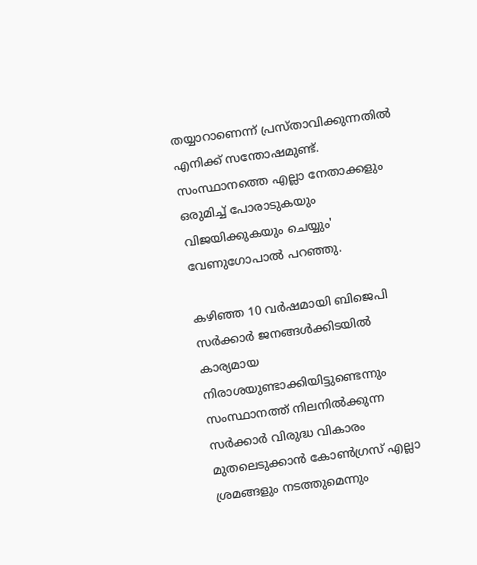തയ്യാറാണെന്ന് പ്രസ്താവിക്കുന്നതില്‍ എനിക്ക് സന്തോഷമുണ്ട്. സംസ്ഥാനത്തെ എല്ലാ നേതാക്കളും ഒരുമിച്ച് പോരാടുകയും വിജയിക്കുകയും ചെയ്യും' വേണുഗോപാല്‍ പറഞ്ഞു.

കഴിഞ്ഞ 10 വര്‍ഷമായി ബിജെപി സര്‍ക്കാര്‍ ജനങ്ങള്‍ക്കിടയില്‍ കാര്യമായ നിരാശയുണ്ടാക്കിയിട്ടുണ്ടെന്നും സംസ്ഥാനത്ത് നിലനില്‍ക്കുന്ന സര്‍ക്കാര്‍ വിരുദ്ധ വികാരം മുതലെടുക്കാന്‍ കോണ്‍ഗ്രസ് എല്ലാ ശ്രമങ്ങളും നടത്തുമെന്നും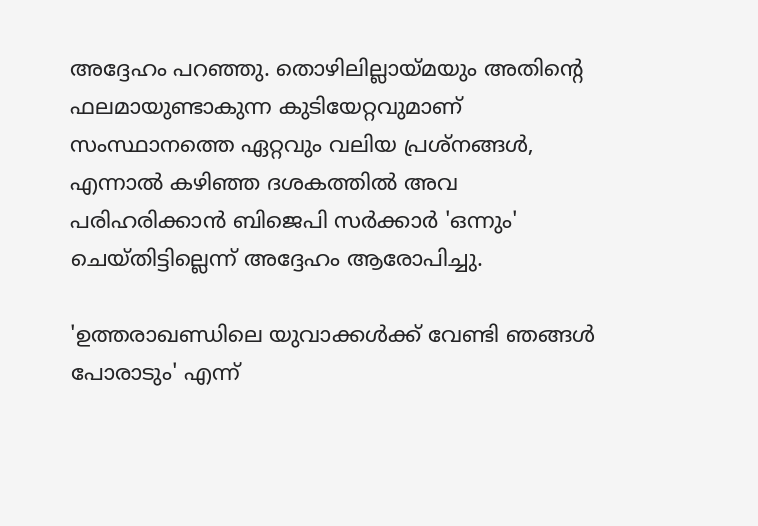അദ്ദേഹം പറഞ്ഞു. തൊഴിലില്ലായ്മയും അതിന്റെ ഫലമായുണ്ടാകുന്ന കുടിയേറ്റവുമാണ് സംസ്ഥാനത്തെ ഏറ്റവും വലിയ പ്രശ്നങ്ങള്‍, എന്നാല്‍ കഴിഞ്ഞ ദശകത്തില്‍ അവ പരിഹരിക്കാന്‍ ബിജെപി സര്‍ക്കാര്‍ 'ഒന്നും' ചെയ്തിട്ടില്ലെന്ന് അദ്ദേഹം ആരോപിച്ചു.

'ഉത്തരാഖണ്ഡിലെ യുവാക്കള്‍ക്ക് വേണ്ടി ഞങ്ങള്‍ പോരാടും' എന്ന്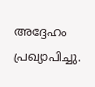അദ്ദേഹം പ്രഖ്യാപിച്ചു.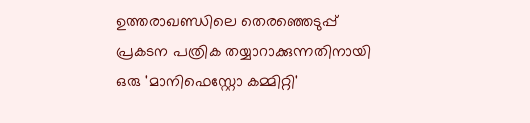ഉത്തരാഖണ്ഡിലെ തെരഞ്ഞെടുപ്പ് പ്രകടന പത്രിക തയ്യാറാക്കുന്നതിനായി ഒരു 'മാനിഫെസ്റ്റോ കമ്മിറ്റി'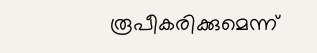രൂപീകരിക്കുമെന്ന്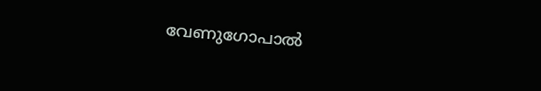വേണുഗോപാല്‍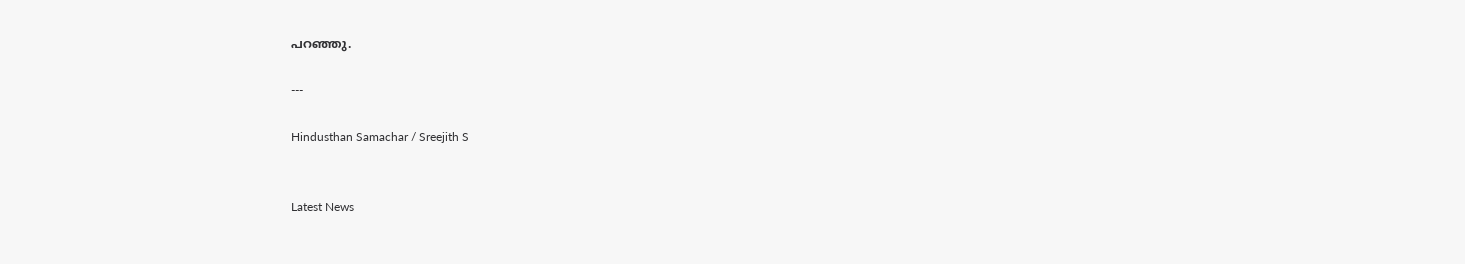പറഞ്ഞു.

---

Hindusthan Samachar / Sreejith S


Latest News